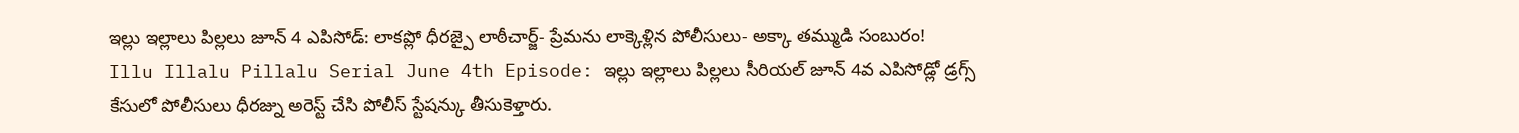ఇల్లు ఇల్లాలు పిల్లలు జూన్ 4 ఎపిసోడ్: లాకప్లో ధీరజ్పై లాఠీచార్జ్- ప్రేమను లాక్కెళ్లిన పోలీసులు- అక్కా తమ్ముడి సంబురం!
Illu Illalu Pillalu Serial June 4th Episode: ఇల్లు ఇల్లాలు పిల్లలు సీరియల్ జూన్ 4వ ఎపిసోడ్లో డ్రగ్స్ కేసులో పోలీసులు ధీరజ్ను అరెస్ట్ చేసి పోలీస్ స్టేషన్కు తీసుకెళ్తారు.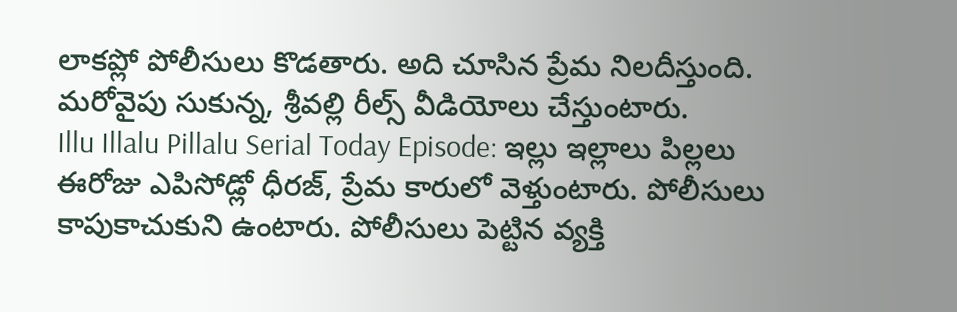లాకప్లో పోలీసులు కొడతారు. అది చూసిన ప్రేమ నిలదీస్తుంది. మరోవైపు సుకున్న, శ్రీవల్లి రీల్స్ వీడియోలు చేస్తుంటారు.
Illu Illalu Pillalu Serial Today Episode: ఇల్లు ఇల్లాలు పిల్లలు ఈరోజు ఎపిసోడ్లో ధీరజ్, ప్రేమ కారులో వెళ్తుంటారు. పోలీసులు కాపుకాచుకుని ఉంటారు. పోలీసులు పెట్టిన వ్యక్తి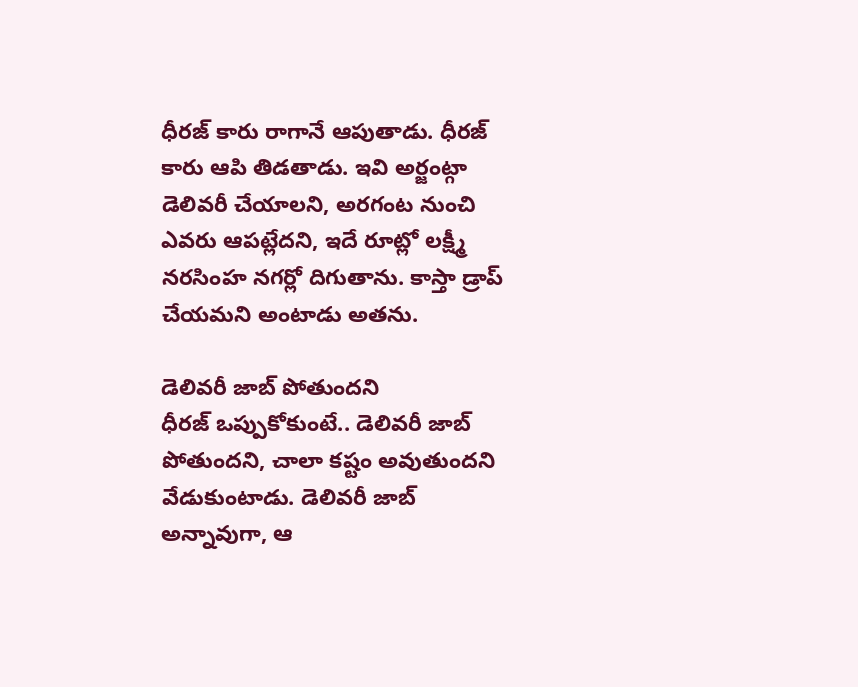ధీరజ్ కారు రాగానే ఆపుతాడు. ధీరజ్ కారు ఆపి తిడతాడు. ఇవి అర్జంట్గా డెలివరీ చేయాలని, అరగంట నుంచి ఎవరు ఆపట్లేదని, ఇదే రూట్లో లక్ష్మీ నరసింహ నగర్లో దిగుతాను. కాస్తా డ్రాప్ చేయమని అంటాడు అతను.

డెలివరీ జాబ్ పోతుందని
ధీరజ్ ఒప్పుకోకుంటే.. డెలివరీ జాబ్ పోతుందని, చాలా కష్టం అవుతుందని వేడుకుంటాడు. డెలివరీ జాబ్ అన్నావుగా, ఆ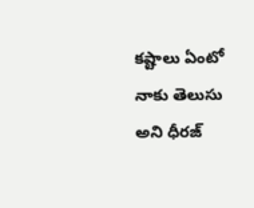కష్టాలు ఏంటో నాకు తెలుసు అని ధీరజ్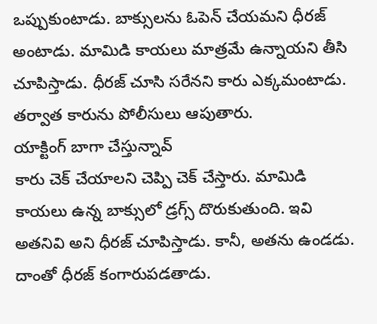ఒప్పుకుంటాడు. బాక్సులను ఓపెన్ చేయమని ధీరజ్ అంటాడు. మామిడి కాయలు మాత్రమే ఉన్నాయని తీసి చూపిస్తాడు. ధీరజ్ చూసి సరేనని కారు ఎక్కమంటాడు. తర్వాత కారును పోలీసులు ఆపుతారు.
యాక్టింగ్ బాగా చేస్తున్నావ్
కారు చెక్ చేయాలని చెప్పి చెక్ చేస్తారు. మామిడి కాయలు ఉన్న బాక్సులో డ్రగ్స్ దొరుకుతుంది. ఇవి అతనివి అని ధీరజ్ చూపిస్తాడు. కానీ, అతను ఉండడు. దాంతో ధీరజ్ కంగారుపడతాడు.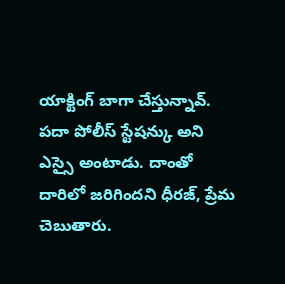యాక్టింగ్ బాగా చేస్తున్నావ్. పదా పోలీస్ స్టేషన్కు అని ఎస్సై అంటాడు. దాంతో దారిలో జరిగిందని ధీరజ్, ప్రేమ చెబుతారు.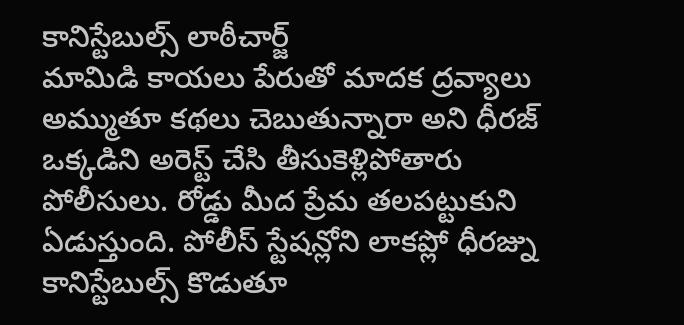కానిస్టేబుల్స్ లాఠీచార్జ్
మామిడి కాయలు పేరుతో మాదక ద్రవ్యాలు అమ్ముతూ కథలు చెబుతున్నారా అని ధీరజ్ ఒక్కడిని అరెస్ట్ చేసి తీసుకెళ్లిపోతారు పోలీసులు. రోడ్డు మీద ప్రేమ తలపట్టుకుని ఏడుస్తుంది. పోలీస్ స్టేషన్లోని లాకప్లో ధీరజ్ను కానిస్టేబుల్స్ కొడుతూ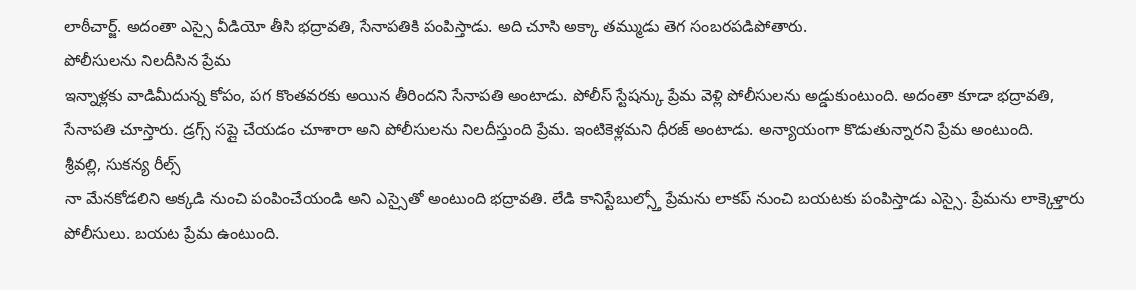లాఠీచార్జ్. అదంతా ఎస్సై వీడియో తీసి భద్రావతి, సేనాపతికి పంపిస్తాడు. అది చూసి అక్కా తమ్ముడు తెగ సంబరపడిపోతారు.
పోలీసులను నిలదీసిన ప్రేమ
ఇన్నాళ్లకు వాడిమీదున్న కోపం, పగ కొంతవరకు అయిన తీరిందని సేనాపతి అంటాడు. పోలీస్ స్టేషన్కు ప్రేమ వెళ్లి పోలీసులను అడ్డుకుంటుంది. అదంతా కూడా భద్రావతి, సేనాపతి చూస్తారు. డ్రగ్స్ సప్లై చేయడం చూశారా అని పోలీసులను నిలదీస్తుంది ప్రేమ. ఇంటికెళ్లమని ధీరజ్ అంటాడు. అన్యాయంగా కొడుతున్నారని ప్రేమ అంటుంది.
శ్రీవల్లి, సుకన్య రీల్స్
నా మేనకోడలిని అక్కడి నుంచి పంపించేయండి అని ఎస్సైతో అంటుంది భద్రావతి. లేడి కానిస్టేబుల్స్తో ప్రేమను లాకప్ నుంచి బయటకు పంపిస్తాడు ఎస్సై. ప్రేమను లాక్కెళ్తారు పోలీసులు. బయట ప్రేమ ఉంటుంది.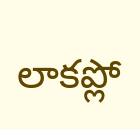లాకప్లో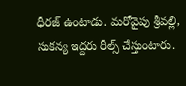ధీరజ్ ఉంటాడు. మరోవైపు శ్రీవల్లి, సుకన్య ఇద్దరు రీల్స్ చేస్తుంటారు.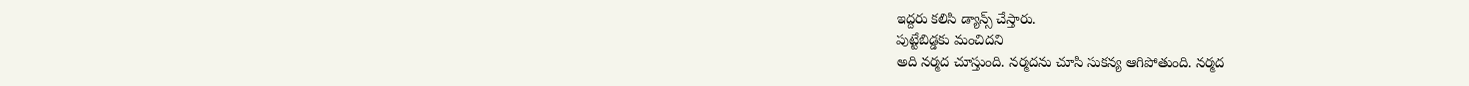ఇద్దరు కలిసి డ్యాన్స్ చేస్తారు.
పుట్టేబిడ్డకు మంచిదని
అది నర్మద చూస్తుంది. నర్మదను చూసి సుకన్య ఆగిపోతుంది. నర్మద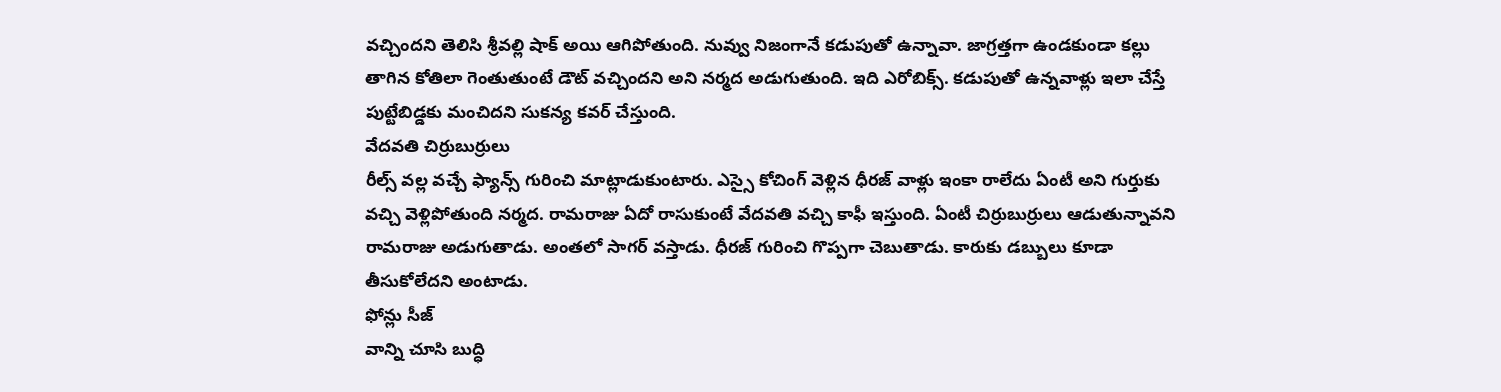వచ్చిందని తెలిసి శ్రీవల్లి షాక్ అయి ఆగిపోతుంది. నువ్వు నిజంగానే కడుపుతో ఉన్నావా. జాగ్రత్తగా ఉండకుండా కల్లు తాగిన కోతిలా గెంతుతుంటే డౌట్ వచ్చిందని అని నర్మద అడుగుతుంది. ఇది ఎరోబిక్స్. కడుపుతో ఉన్నవాళ్లు ఇలా చేస్తే పుట్టేబిడ్డకు మంచిదని సుకన్య కవర్ చేస్తుంది.
వేదవతి చిర్రుబుర్రులు
రీల్స్ వల్ల వచ్చే ఫ్యాన్స్ గురించి మాట్లాడుకుంటారు. ఎస్సై కోచింగ్ వెళ్లిన ధీరజ్ వాళ్లు ఇంకా రాలేదు ఏంటీ అని గుర్తుకు వచ్చి వెళ్లిపోతుంది నర్మద. రామరాజు ఏదో రాసుకుంటే వేదవతి వచ్చి కాఫీ ఇస్తుంది. ఏంటీ చిర్రుబుర్రులు ఆడుతున్నావని రామరాజు అడుగుతాడు. అంతలో సాగర్ వస్తాడు. ధీరజ్ గురించి గొప్పగా చెబుతాడు. కారుకు డబ్బులు కూడా తీసుకోలేదని అంటాడు.
ఫోన్లు సీజ్
వాన్ని చూసి బుద్ధి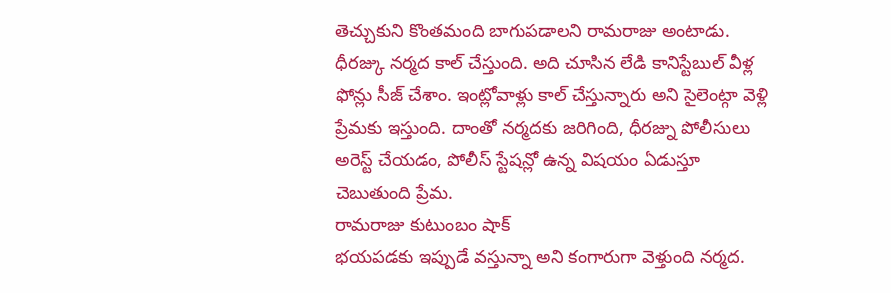తెచ్చుకుని కొంతమంది బాగుపడాలని రామరాజు అంటాడు. ధీరజ్కు నర్మద కాల్ చేస్తుంది. అది చూసిన లేడి కానిస్టేబుల్ వీళ్ల ఫోన్లు సీజ్ చేశాం. ఇంట్లోవాళ్లు కాల్ చేస్తున్నారు అని సైలెంట్గా వెళ్లి ప్రేమకు ఇస్తుంది. దాంతో నర్మదకు జరిగింది, ధీరజ్ను పోలీసులు అరెస్ట్ చేయడం, పోలీస్ స్టేషన్లో ఉన్న విషయం ఏడుస్తూ చెబుతుంది ప్రేమ.
రామరాజు కుటుంబం షాక్
భయపడకు ఇప్పుడే వస్తున్నా అని కంగారుగా వెళ్తుంది నర్మద.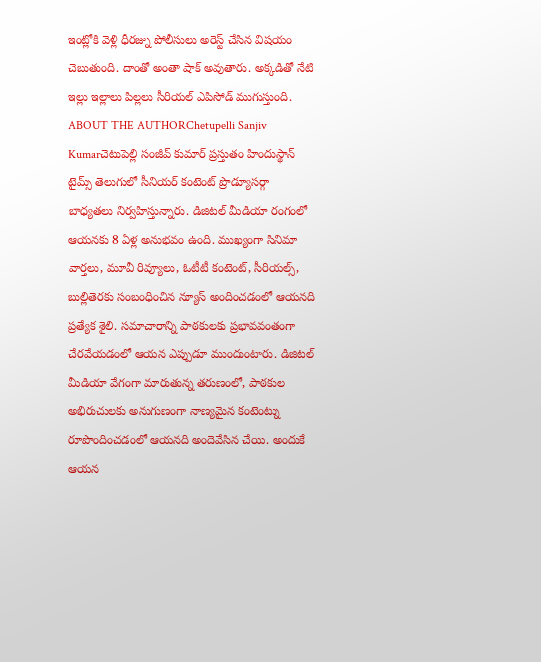ఇంట్లోకి వెళ్లి ధీరజ్ను పోలీసులు అరెస్ట్ చేసిన విషయం చెబుతుంది. దాంతో అంతా షాక్ అవుతారు. అక్కడితో నేటి ఇల్లు ఇల్లాలు పిల్లలు సీరియల్ ఎపిసోడ్ ముగుస్తుంది.
ABOUT THE AUTHORChetupelli Sanjiv Kumarచెటుపెల్లి సంజీవ్ కుమార్ ప్రస్తుతం హిందుస్థాన్ టైమ్స్ తెలుగులో సీనియర్ కంటెంట్ ప్రొడ్యూసర్గా బాధ్యతలు నిర్వహిస్తున్నారు. డిజిటల్ మీడియా రంగంలో ఆయనకు 8 ఏళ్ల అనుభవం ఉంది. ముఖ్యంగా సినిమా వార్తలు, మూవీ రివ్యూలు, ఓటీటీ కంటెంట్, సీరియల్స్, బుల్లితెరకు సంబంధించిన న్యూస్ అందించడంలో ఆయనది ప్రత్యేక శైలి. సమాచారాన్ని పాఠకులకు ప్రభావవంతంగా చేరవేయడంలో ఆయన ఎప్పుడూ ముందుంటారు. డిజిటల్ మీడియా వేగంగా మారుతున్న తరుణంలో, పాఠకుల అభిరుచులకు అనుగుణంగా నాణ్యమైన కంటెంట్ను రూపొందించడంలో ఆయనది అందెవేసిన చేయి. అందుకే ఆయన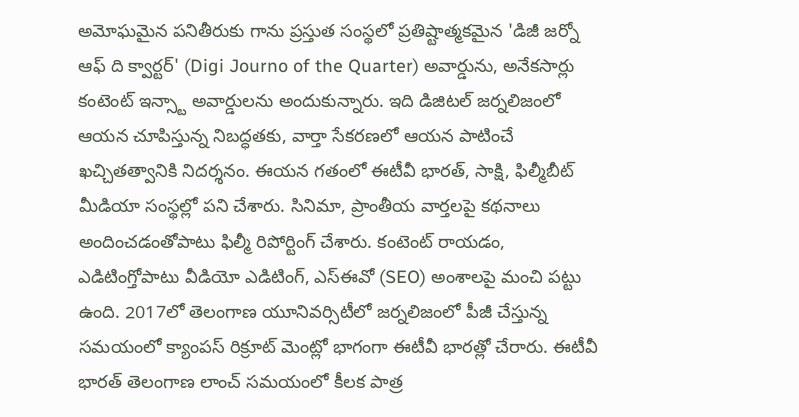అమోఘమైన పనితీరుకు గాను ప్రస్తుత సంస్థలో ప్రతిష్టాత్మకమైన 'డిజీ జర్నో ఆఫ్ ది క్వార్టర్' (Digi Journo of the Quarter) అవార్డును, అనేకసార్లు కంటెంట్ ఇన్స్టా అవార్డులను అందుకున్నారు. ఇది డిజిటల్ జర్నలిజంలో ఆయన చూపిస్తున్న నిబద్ధతకు, వార్తా సేకరణలో ఆయన పాటించే ఖచ్చితత్వానికి నిదర్శనం. ఈయన గతంలో ఈటీవీ భారత్, సాక్షి, ఫిల్మీబీట్ మీడియా సంస్థల్లో పని చేశారు. సినిమా, ప్రాంతీయ వార్తలపై కథనాలు అందించడంతోపాటు ఫిల్మీ రిపోర్టింగ్ చేశారు. కంటెంట్ రాయడం, ఎడిటింగ్తోపాటు వీడియో ఎడిటింగ్, ఎస్ఈవో (SEO) అంశాలపై మంచి పట్టు ఉంది. 2017లో తెలంగాణ యూనివర్సిటీలో జర్నలిజంలో పీజీ చేస్తున్న సమయంలో క్యాంపస్ రిక్రూట్ మెంట్లో భాగంగా ఈటీవీ భారత్లో చేరారు. ఈటీవీ భారత్ తెలంగాణ లాంచ్ సమయంలో కీలక పాత్ర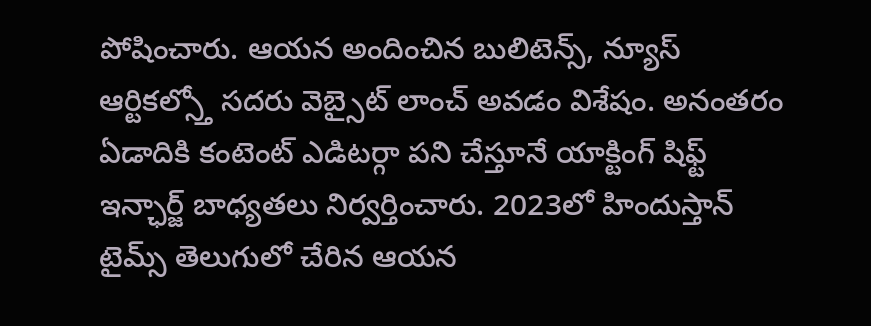పోషించారు. ఆయన అందించిన బులిటెన్స్, న్యూస్ ఆర్టికల్స్తో సదరు వెబ్సైట్ లాంచ్ అవడం విశేషం. అనంతరం ఏడాదికి కంటెంట్ ఎడిటర్గా పని చేస్తూనే యాక్టింగ్ షిఫ్ట్ ఇన్ఛార్జ్ బాధ్యతలు నిర్వర్తించారు. 2023లో హిందుస్తాన్ టైమ్స్ తెలుగులో చేరిన ఆయన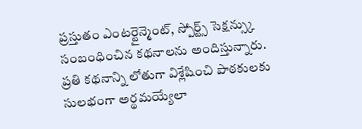ప్రస్తుతం ఎంటర్టైన్మెంట్, స్పోర్ట్స్ సెక్షన్స్కు సంబంధించిన కథనాలను అందిస్తున్నారు. ప్రతి కథనాన్ని లోతుగా విశ్లేషించి పాఠకులకు సులభంగా అర్థమయ్యేలా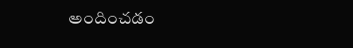అందించడం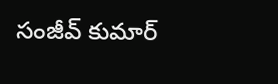సంజీవ్ కుమార్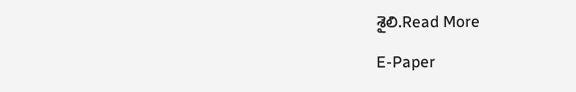శైలి.Read More

E-Paper